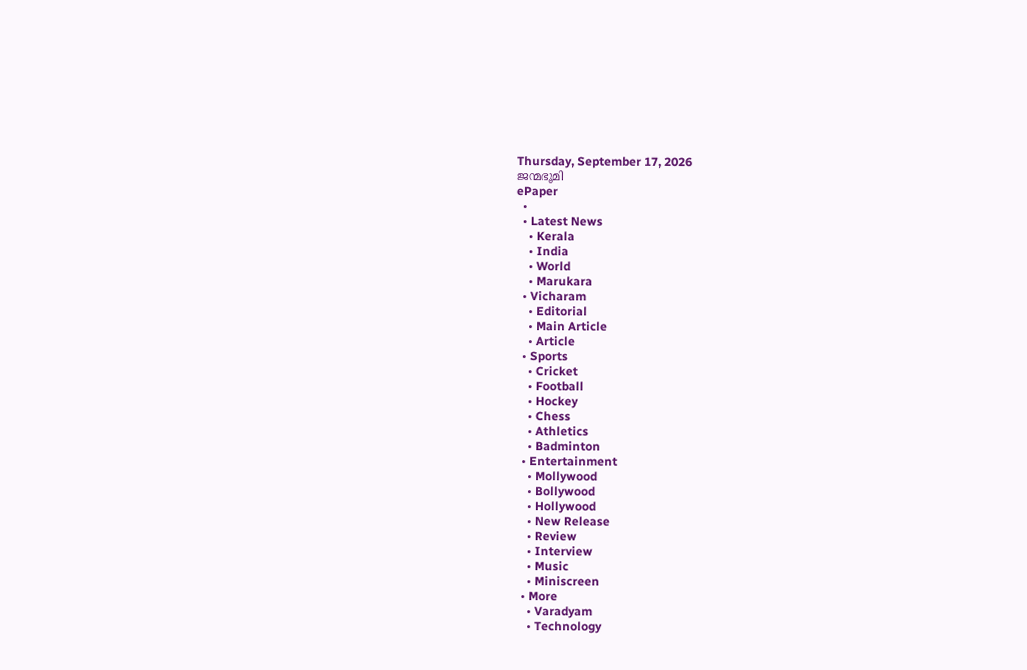Thursday, September 17, 2026
ജന്മഭൂമി
ePaper
  •
  • Latest News
    • Kerala
    • India
    • World
    • Marukara
  • Vicharam
    • Editorial
    • Main Article
    • Article
  • Sports
    • Cricket
    • Football
    • Hockey
    • Chess
    • Athletics
    • Badminton
  • Entertainment
    • Mollywood
    • Bollywood
    • Hollywood
    • New Release
    • Review
    • Interview
    • Music
    • Miniscreen
  • More
    • Varadyam
    • Technology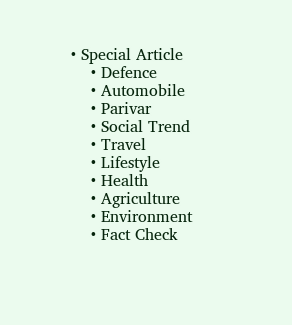• Special Article
    • Defence
    • Automobile
    • Parivar
    • Social Trend
    • Travel
    • Lifestyle
    • Health
    • Agriculture
    • Environment
    • Fact Check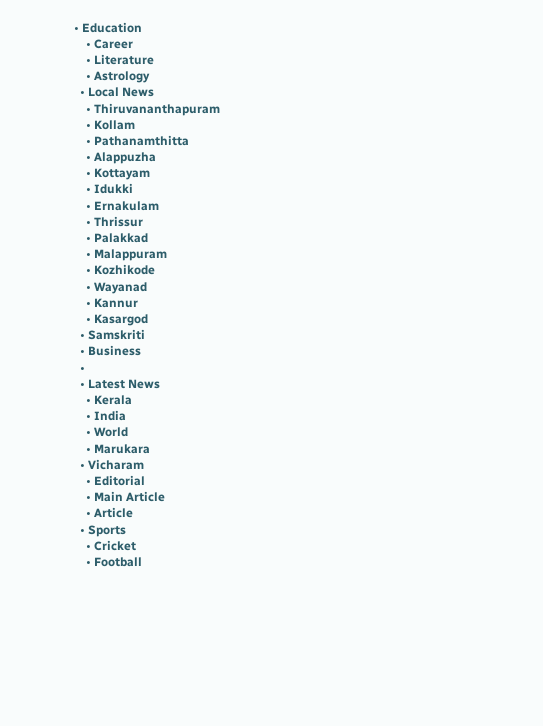• Education
    • Career
    • Literature
    • Astrology
  • Local News
    • Thiruvananthapuram
    • Kollam
    • Pathanamthitta
    • Alappuzha
    • Kottayam
    • Idukki
    • Ernakulam
    • Thrissur
    • Palakkad
    • Malappuram
    • Kozhikode
    • Wayanad
    • Kannur
    • Kasargod
  • Samskriti
  • Business
  •
  • Latest News
    • Kerala
    • India
    • World
    • Marukara
  • Vicharam
    • Editorial
    • Main Article
    • Article
  • Sports
    • Cricket
    • Football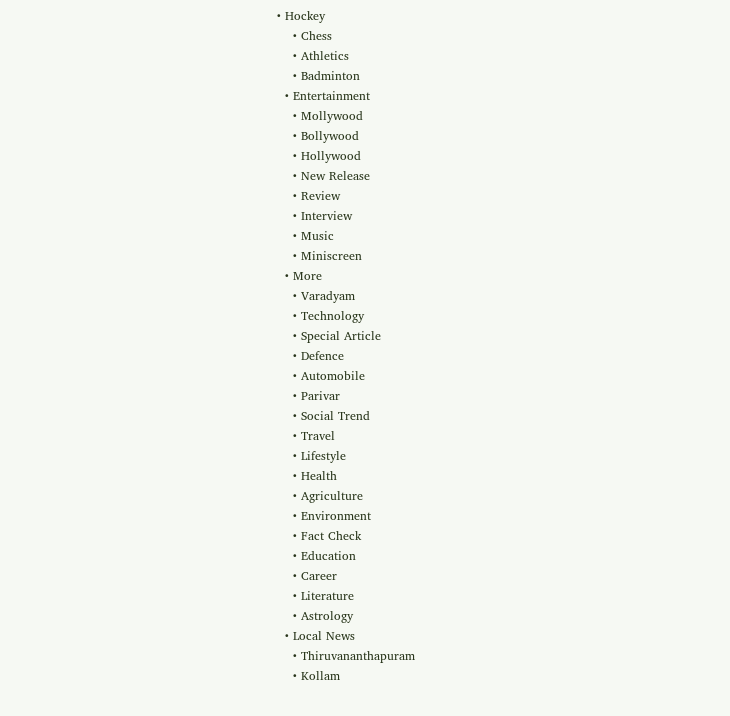• Hockey
    • Chess
    • Athletics
    • Badminton
  • Entertainment
    • Mollywood
    • Bollywood
    • Hollywood
    • New Release
    • Review
    • Interview
    • Music
    • Miniscreen
  • More
    • Varadyam
    • Technology
    • Special Article
    • Defence
    • Automobile
    • Parivar
    • Social Trend
    • Travel
    • Lifestyle
    • Health
    • Agriculture
    • Environment
    • Fact Check
    • Education
    • Career
    • Literature
    • Astrology
  • Local News
    • Thiruvananthapuram
    • Kollam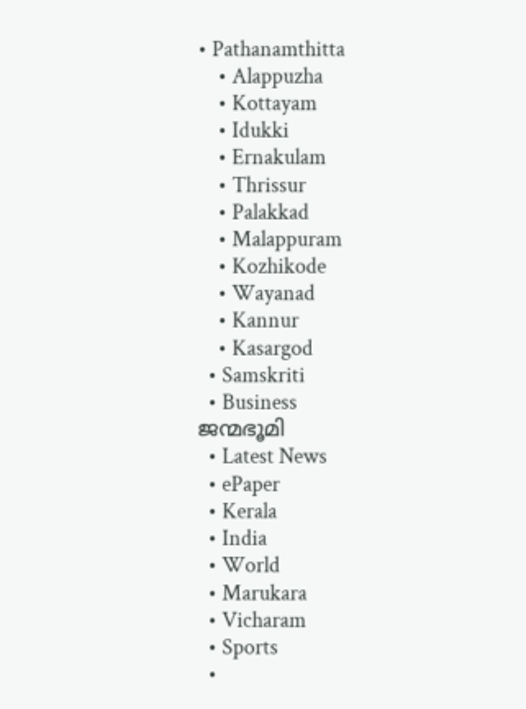• Pathanamthitta
    • Alappuzha
    • Kottayam
    • Idukki
    • Ernakulam
    • Thrissur
    • Palakkad
    • Malappuram
    • Kozhikode
    • Wayanad
    • Kannur
    • Kasargod
  • Samskriti
  • Business
ജന്മഭൂമി
  • Latest News
  • ePaper
  • Kerala
  • India
  • World
  • Marukara
  • Vicharam
  • Sports
  •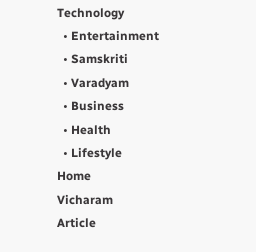Technology
  • Entertainment
  • Samskriti
  • Varadyam
  • Business
  • Health
  • Lifestyle
Home
Vicharam
Article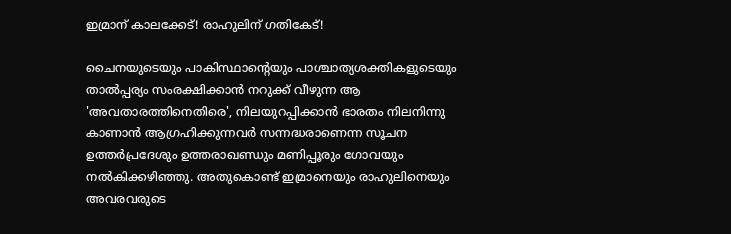ഇമ്രാന് കാലക്കേട്! രാഹുലിന് ഗതികേട്!

ചൈനയുടെയും പാകിസ്ഥാന്റെയും പാശ്ചാത്യശക്തികളുടെയും താല്‍പ്പര്യം സംരക്ഷിക്കാന്‍ നറുക്ക് വീഴുന്ന ആ 'അവതാരത്തിനെതിരെ', നിലയുറപ്പിക്കാന്‍ ഭാരതം നിലനിന്നു കാണാന്‍ ആഗ്രഹിക്കുന്നവര്‍ സന്നദ്ധരാണെന്ന സൂചന ഉത്തര്‍പ്രദേശും ഉത്തരാഖണ്ഡും മണിപ്പൂരും ഗോവയും നല്‍കിക്കഴിഞ്ഞു. അതുകൊണ്ട് ഇമ്രാനെയും രാഹുലിനെയും അവരവരുടെ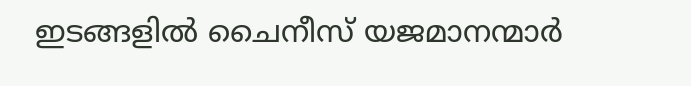ഇടങ്ങളില്‍ ചൈനീസ് യജമാനന്മാര്‍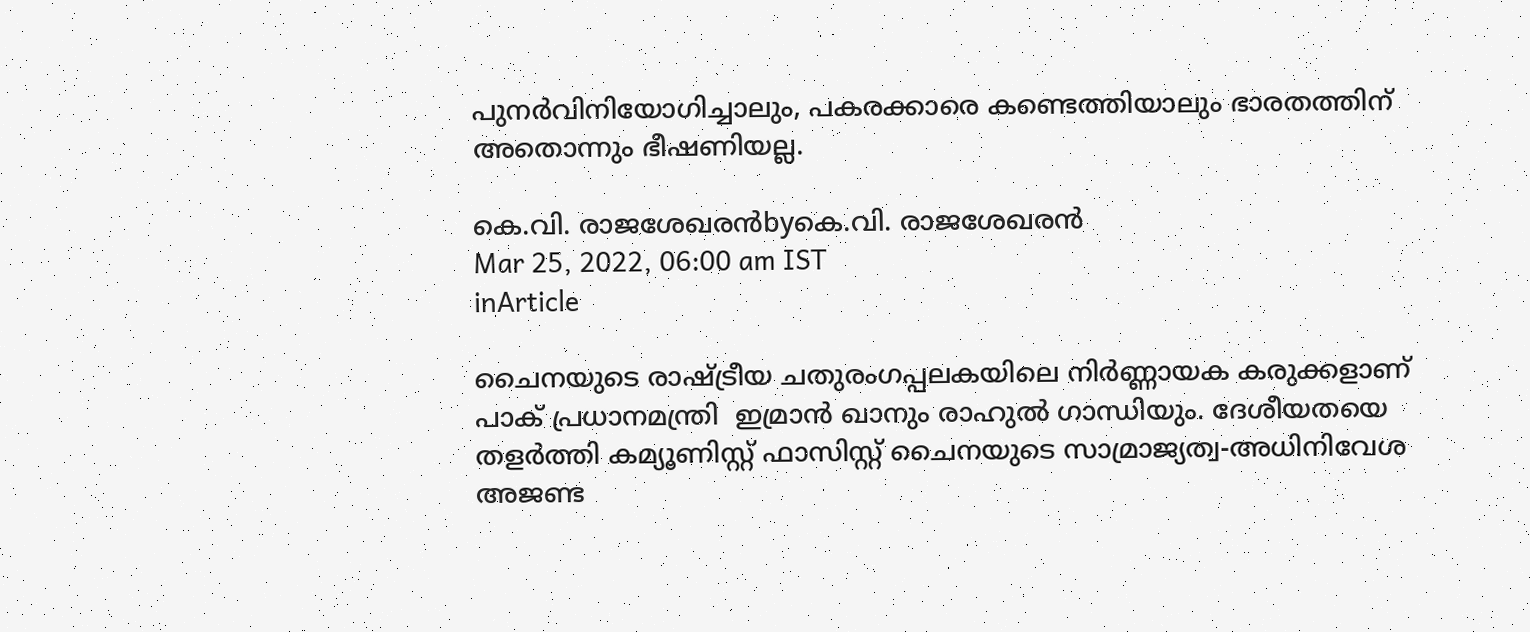പുനര്‍വിനിയോഗിച്ചാലും, പകരക്കാരെ കണ്ടെത്തിയാലും ഭാരതത്തിന് അതൊന്നും ഭീഷണിയല്ല.

കെ.വി. രാജശേഖരന്‍byകെ.വി. രാജശേഖരന്‍
Mar 25, 2022, 06:00 am IST
inArticle

ചൈനയുടെ രാഷ്‌ട്രീയ ചതുരംഗപ്പലകയിലെ നിര്‍ണ്ണായക കരുക്കളാണ് പാക് പ്രധാനമന്ത്രി  ഇമ്രാന്‍ ഖാനും രാഹുല്‍ ഗാന്ധിയും. ദേശീയതയെ തളര്‍ത്തി കമ്യൂണിസ്റ്റ് ഫാസിസ്റ്റ് ചൈനയുടെ സാമ്രാജ്യത്വ-അധിനിവേശ അജണ്ട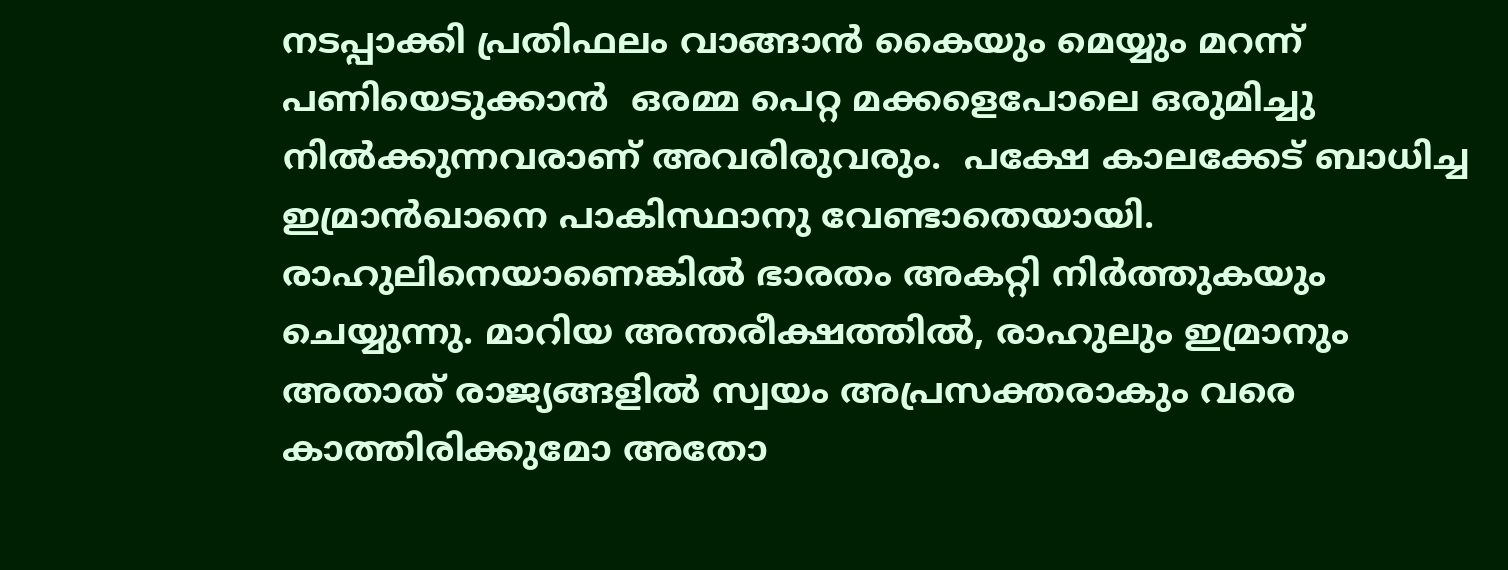നടപ്പാക്കി പ്രതിഫലം വാങ്ങാന്‍ കൈയും മെയ്യും മറന്ന് പണിയെടുക്കാന്‍  ഒരമ്മ പെറ്റ മക്കളെപോലെ ഒരുമിച്ചു നില്‍ക്കുന്നവരാണ് അവരിരുവരും.  പക്ഷേ കാലക്കേട് ബാധിച്ച ഇമ്രാന്‍ഖാനെ പാകിസ്ഥാനു വേണ്ടാതെയായി. രാഹുലിനെയാണെങ്കില്‍ ഭാരതം അകറ്റി നിര്‍ത്തുകയും ചെയ്യുന്നു. മാറിയ അന്തരീക്ഷത്തില്‍, രാഹുലും ഇമ്രാനും അതാത് രാജ്യങ്ങളില്‍ സ്വയം അപ്രസക്തരാകും വരെ കാത്തിരിക്കുമോ അതോ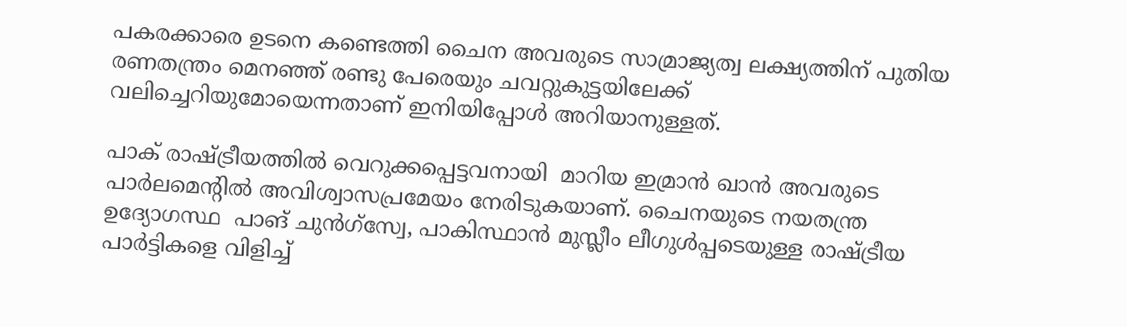പകരക്കാരെ ഉടനെ കണ്ടെത്തി ചൈന അവരുടെ സാമ്രാജ്യത്വ ലക്ഷ്യത്തിന് പുതിയ രണതന്ത്രം മെനഞ്ഞ് രണ്ടു പേരെയും ചവറ്റുകുട്ടയിലേക്ക് വലിച്ചെറിയുമോയെന്നതാണ് ഇനിയിപ്പോള്‍ അറിയാനുള്ളത്.

പാക് രാഷ്‌ട്രീയത്തില്‍ വെറുക്കപ്പെട്ടവനായി  മാറിയ ഇമ്രാന്‍ ഖാന്‍ അവരുടെ പാര്‍ലമെന്റില്‍ അവിശ്വാസപ്രമേയം നേരിടുകയാണ്. ചൈനയുടെ നയതന്ത്ര ഉദ്യോഗസ്ഥ  പാങ് ചുന്‍ഗ്‌സ്വേ, പാകിസ്ഥാന്‍ മുസ്ലീം ലീഗുള്‍പ്പടെയുള്ള രാഷ്‌ട്രീയ പാര്‍ട്ടികളെ വിളിച്ച്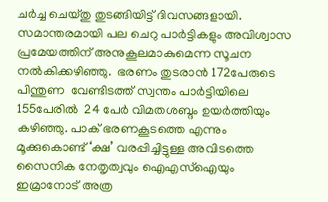ചര്‍ച്ച ചെയ്തു തുടങ്ങിയിട്ട് ദിവസങ്ങളായി. സമാന്തരമായി പല ചെറു പാര്‍ട്ടികളും അവിശ്വാസ പ്രമേയത്തിന് അനുകൂലമാകുമെന്ന സൂചന നല്‍കിക്കഴിഞ്ഞു.  ഭരണം തുടരാന്‍ 172പേരുടെ പിന്തുണ  വേണ്ടിടത്ത് സ്വന്തം പാര്‍ട്ടിയിലെ 155പേരില്‍  24 പേര്‍ വിമതശബ്ദം ഉയര്‍ത്തിയും കഴിഞ്ഞു. പാക് ഭരണകൂടത്തെ എന്നും മൂക്കുകൊണ്ട് ‘ക്ഷ’ വരപ്പിച്ചിട്ടുള്ള അവിടത്തെ സൈനിക നേതൃത്വവും ഐഎസ്‌ഐയും ഇമ്രാനോട് അത്ര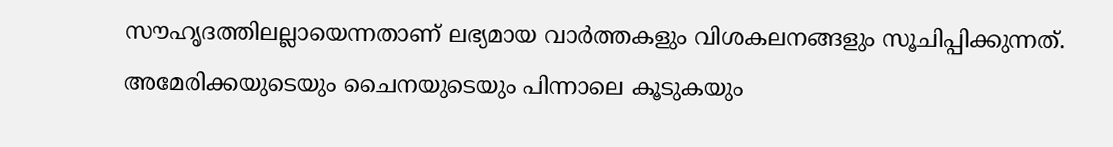സൗഹൃദത്തിലല്ലായെന്നതാണ് ലഭ്യമായ വാര്‍ത്തകളും വിശകലനങ്ങളും സൂചിപ്പിക്കുന്നത്. അമേരിക്കയുടെയും ചൈനയുടെയും പിന്നാലെ കൂടുകയും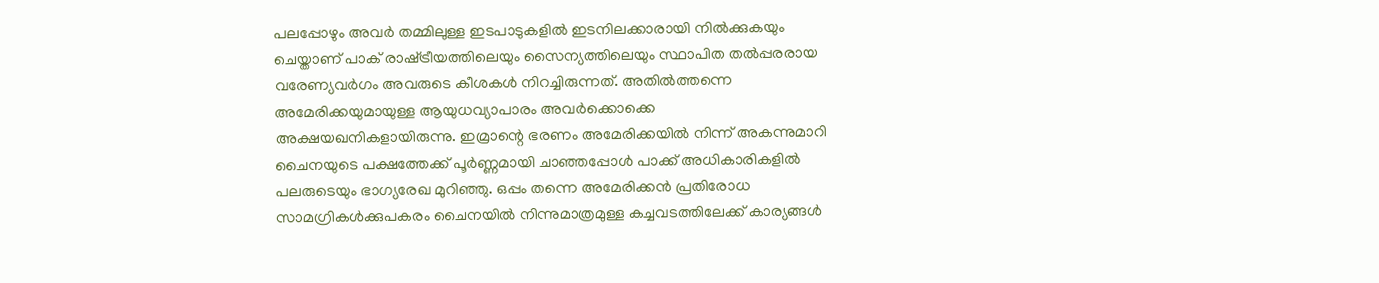പലപ്പോഴും അവര്‍ തമ്മിലുള്ള ഇടപാടുകളില്‍ ഇടനിലക്കാരായി നില്‍ക്കുകയും ചെയ്താണ് പാക് രാഷ്‌ട്രീയത്തിലെയും സൈന്യത്തിലെയും സ്ഥാപിത തല്‍പ്പരരായ വരേണ്യവര്‍ഗം അവരുടെ കീശകള്‍ നിറച്ചിരുന്നത്. അതില്‍ത്തന്നെ അമേരിക്കയുമായുള്ള ആയുധവ്യാപാരം അവര്‍ക്കൊക്കെ അക്ഷയഖനികളായിരുന്നു. ഇമ്രാന്റെ ഭരണം അമേരിക്കയില്‍ നിന്ന് അകന്നുമാറി ചൈനയുടെ പക്ഷത്തേക്ക് പൂര്‍ണ്ണമായി ചാഞ്ഞപ്പോള്‍ പാക്ക് അധികാരികളില്‍ പലരുടെയും ഭാഗ്യരേഖ മുറിഞ്ഞു. ഒപ്പം തന്നെ അമേരിക്കന്‍ പ്രതിരോധ സാമഗ്രികള്‍ക്കുപകരം ചൈനയില്‍ നിന്നുമാത്രമുള്ള കച്ചവടത്തിലേക്ക് കാര്യങ്ങള്‍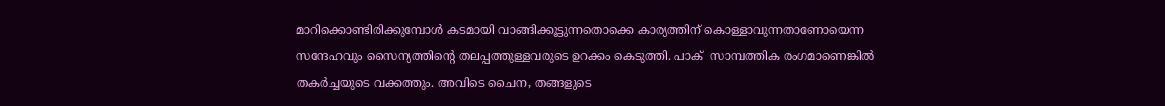മാറിക്കൊണ്ടിരിക്കുമ്പോള്‍ കടമായി വാങ്ങിക്കൂട്ടുന്നതൊക്കെ കാര്യത്തിന് കൊള്ളാവുന്നതാണോയെന്ന സന്ദേഹവും സൈന്യത്തിന്റെ തലപ്പത്തുള്ളവരുടെ ഉറക്കം കെടുത്തി. പാക്  സാമ്പത്തിക രംഗമാണെങ്കില്‍ തകര്‍ച്ചയുടെ വക്കത്തും. അവിടെ ചൈന, തങ്ങളുടെ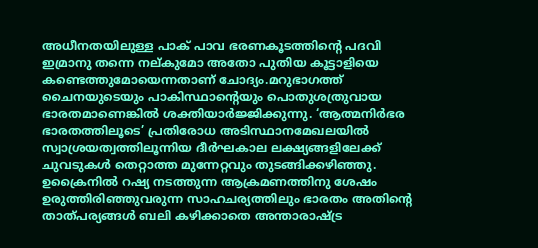അധീനതയിലുള്ള പാക് പാവ ഭരണകൂടത്തിന്റെ പദവി ഇമ്രാനു തന്നെ നല്കുമോ അതോ പുതിയ കൂട്ടാളിയെ കണ്ടെത്തുമോയെന്നതാണ് ചോദ്യം.മറുഭാഗത്ത് ചൈനയുടെയും പാകിസ്ഥാന്റെയും പൊതുശത്രുവായ ഭാരതമാണെങ്കില്‍ ശക്തിയാര്‍ജ്ജിക്കുന്നു. ‘ആത്മനിര്‍ഭര ഭാരതത്തിലൂടെ’ പ്രതിരോധ അടിസ്ഥാനമേഖലയില്‍ സ്വാശ്രയത്വത്തിലൂന്നിയ ദീര്‍ഘകാല ലക്ഷ്യങ്ങളിലേക്ക് ചുവടുകള്‍ തെറ്റാത്ത മുന്നേറ്റവും തുടങ്ങിക്കഴിഞ്ഞു. ഉക്രൈനില്‍ റഷ്യ നടത്തുന്ന ആക്രമണത്തിനു ശേഷം ഉരുത്തിരിഞ്ഞുവരുന്ന സാഹചര്യത്തിലും ഭാരതം അതിന്റെ താത്പര്യങ്ങള്‍ ബലി കഴിക്കാതെ അന്താരാഷ്‌ട്ര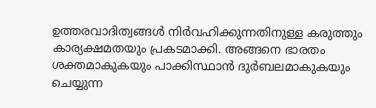ഉത്തരവാദിത്വങ്ങള്‍ നിര്‍വഹിക്കുന്നതിനുള്ള കരുത്തും കാര്യക്ഷമതയും പ്രകടമാക്കി. അങ്ങനെ ഭാരതം ശക്തമാകുകയും പാക്കിസ്ഥാന്‍ ദുര്‍ബലമാകുകയും ചെയ്യുന്ന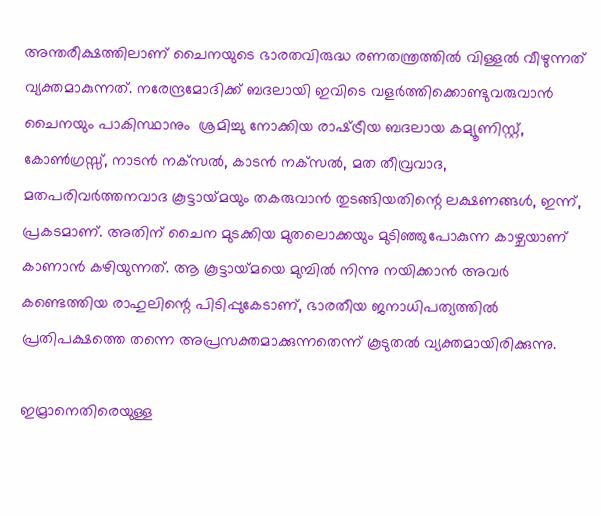അന്തരീക്ഷത്തിലാണ് ചൈനയുടെ ഭാരതവിരുദ്ധ രണതന്ത്രത്തില്‍ വിള്ളല്‍ വീഴുന്നത് വ്യക്തമാകുന്നത്. നരേന്ദ്രമോദിക്ക് ബദലായി ഇവിടെ വളര്‍ത്തിക്കൊണ്ടുവരുവാന്‍ ചൈനയും പാകിസ്ഥാനും  ശ്രമിച്ചു നോക്കിയ രാഷ്‌ട്രീയ ബദലായ കമ്യൂണിസ്റ്റ്, കോണ്‍ഗ്രസ്സ്, നാടന്‍ നക്‌സല്‍, കാടന്‍ നക്‌സല്‍, മത തീവ്രവാദ, മതപരിവര്‍ത്തനവാദ കൂട്ടായ്‌മയും തകരുവാന്‍ തുടങ്ങിയതിന്റെ ലക്ഷണങ്ങള്‍, ഇന്ന്, പ്രകടമാണ്. അതിന് ചൈന മുടക്കിയ മുതലൊക്കയും മുടിഞ്ഞുപോകുന്ന കാഴ്ചയാണ് കാണാന്‍ കഴിയുന്നത്. ആ കൂട്ടായ്‌മയെ മുമ്പില്‍ നിന്നു നയിക്കാന്‍ അവര്‍ കണ്ടെത്തിയ രാഹുലിന്റെ പിടിപ്പുകേടാണ്, ഭാരതീയ ജനാധിപത്യത്തില്‍ പ്രതിപക്ഷത്തെ തന്നെ അപ്രസക്തമാക്കുന്നതെന്ന് കൂടുതല്‍ വ്യക്തമായിരിക്കുന്നു.

ഇമ്രാനെതിരെയുള്ള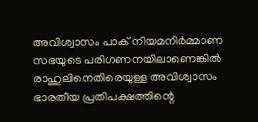അവിശ്വാസം പാക് നിയമനിര്‍മ്മാണ സഭയുടെ പരിഗണനയിലാണെങ്കില്‍ രാഹുലിനെതിരെയുള്ള അവിശ്വാസം ഭാരതീയ പ്രതിപക്ഷത്തിന്റെ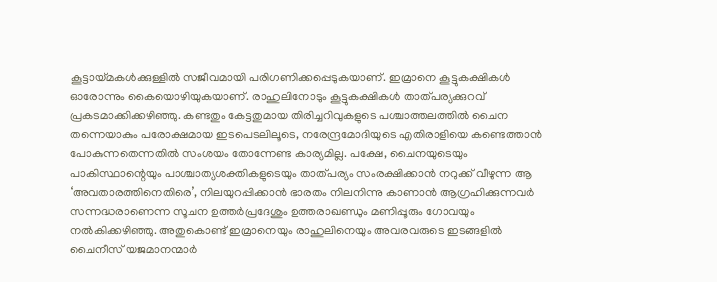കൂട്ടായ്‌മകള്‍ക്കുള്ളില്‍ സജീവമായി പരിഗണിക്കപ്പെടുകയാണ്. ഇമ്രാനെ കൂട്ടുകക്ഷികള്‍ ഓരോന്നും കൈയൊഴിയുകയാണ്. രാഹുലിനോടും കൂട്ടുകക്ഷികള്‍ താത്പര്യക്കുറവ് പ്രകടമാക്കിക്കഴിഞ്ഞു. കണ്ടതും കേട്ടതുമായ തിരിച്ചറിവുകളുടെ പശ്ചാത്തലത്തില്‍ ചൈന തന്നെയാകും പരോക്ഷമായ ഇടപെടലിലൂടെ, നരേന്ദ്രമോദിയുടെ എതിരാളിയെ കണ്ടെത്താന്‍ പോകുന്നതെന്നതില്‍ സംശയം തോന്നേണ്ട കാര്യമില്ല. പക്ഷേ, ചൈനയുടെയും പാകിസ്ഥാന്റെയും പാശ്ചാത്യശക്തികളുടെയും താത്പര്യം സംരക്ഷിക്കാന്‍ നറുക്ക് വീഴുന്ന ആ ‘അവതാരത്തിനെതിരെ’, നിലയുറപ്പിക്കാന്‍ ഭാരതം നിലനിന്നു കാണാന്‍ ആഗ്രഹിക്കുന്നവര്‍ സന്നദ്ധരാണെന്ന സൂചന ഉത്തര്‍പ്രദേശും ഉത്തരാഖണ്ഡും മണിപ്പൂരും ഗോവയും നല്‍കിക്കഴിഞ്ഞു. അതുകൊണ്ട് ഇമ്രാനെയും രാഹുലിനെയും അവരവരുടെ ഇടങ്ങളില്‍ ചൈനീസ് യജമാനന്മാര്‍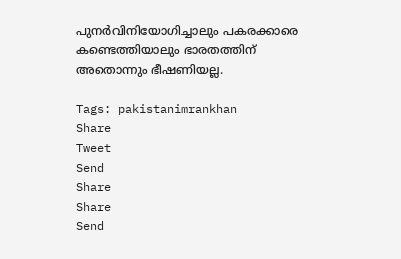പുനര്‍വിനിയോഗിച്ചാലും പകരക്കാരെ കണ്ടെത്തിയാലും ഭാരതത്തിന് അതൊന്നും ഭീഷണിയല്ല.

Tags: pakistanimrankhan
Share
Tweet
Send
Share
Share
Send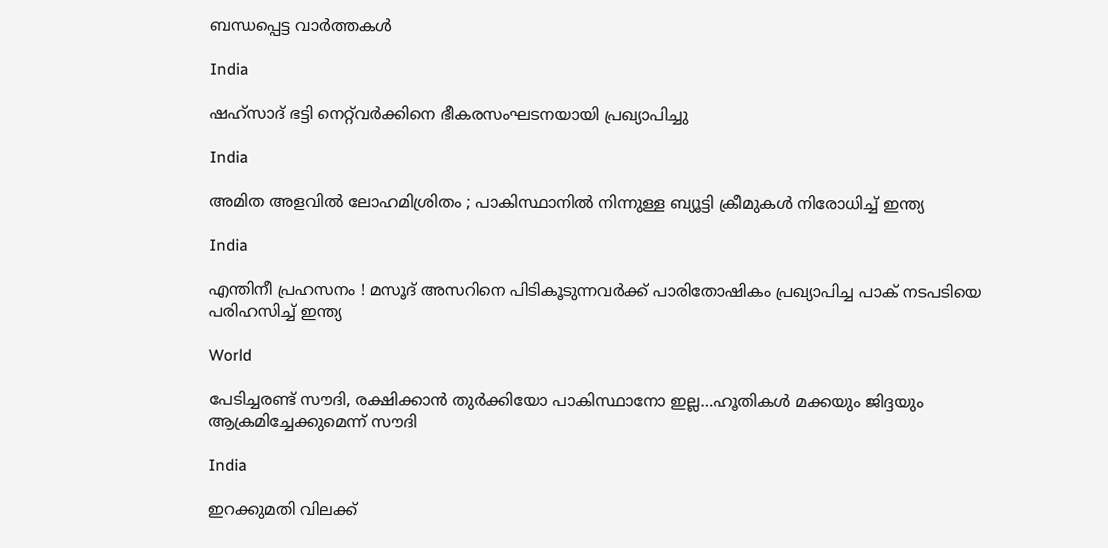ബന്ധപ്പെട്ട വാര്‍ത്തകള്‍

India

ഷഹ്‌സാദ് ഭട്ടി നെറ്റ്‌വര്‍ക്കിനെ ഭീകരസംഘടനയായി പ്രഖ്യാപിച്ചു

India

അമിത അളവിൽ ലോഹമിശ്രിതം ; പാകിസ്ഥാനിൽ നിന്നുള്ള ബ്യൂട്ടി ക്രീമുകൾ നിരോധിച്ച് ഇന്ത്യ

India

എന്തിനീ പ്രഹസനം ! മസൂദ് അസറിനെ പിടികൂടുന്നവർക്ക് പാരിതോഷികം പ്രഖ്യാപിച്ച പാക് നടപടിയെ പരിഹസിച്ച് ഇന്ത്യ

World

പേടിച്ചരണ്ട് സൗദി, രക്ഷിക്കാന്‍ തുര്‍ക്കിയോ പാകിസ്ഥാനോ ഇല്ല…ഹൂതികള്‍ മക്കയും ജിദ്ദയും ആക്രമിച്ചേക്കുമെന്ന് സൗദി

India

ഇറക്കുമതി വിലക്ക്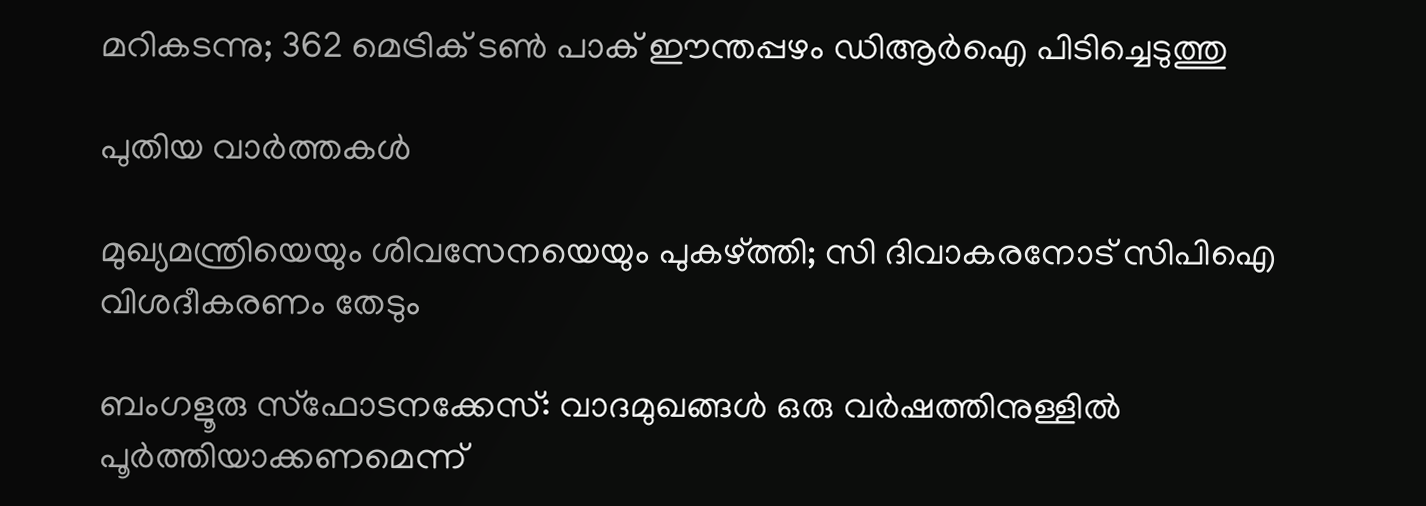മറികടന്നു; 362 മെട്രിക് ടണ്‍ പാക് ഈന്തപ്പഴം ഡിആര്‍ഐ പിടിച്ചെടുത്തു

പുതിയ വാര്‍ത്തകള്‍

മുഖ്യമന്ത്രിയെയും ശിവസേനയെയും പുകഴ്‌ത്തി; സി ദിവാകരനോട് സിപിഐ വിശദീകരണം തേടും

ബംഗളൂരു സ്‌ഫോടനക്കേസ്: വാദമുഖങ്ങള്‍ ഒരു വര്‍ഷത്തിനുള്ളില്‍ പൂര്‍ത്തിയാക്കണമെന്ന്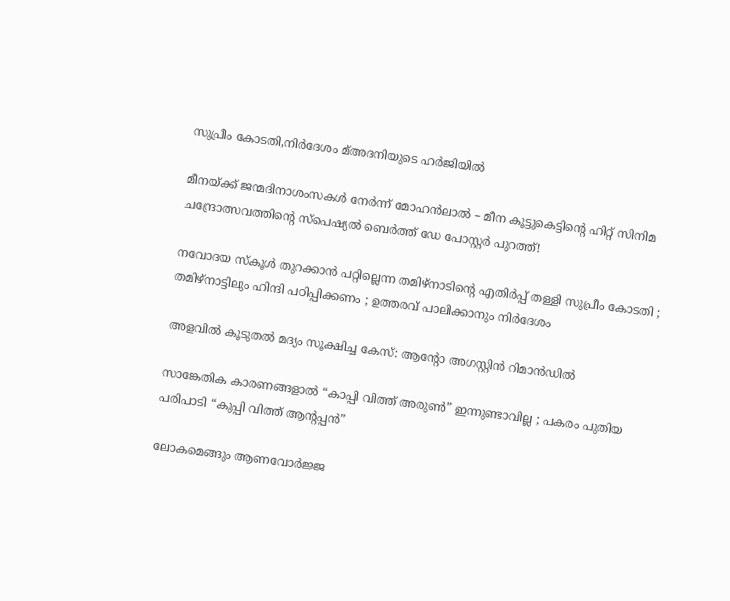സുപ്രീം കോടതി,നിര്‍ദേശം മ്അദനിയുടെ ഹര്‍ജിയില്‍

മീനയ്‌ക്ക് ജന്മദിനാശംസകള്‍ നേര്‍ന്ന് മോഹൻലാൽ – മീന കൂട്ടുകെട്ടിന്റെ ഹിറ്റ് സിനിമ ചന്ദ്രോത്സവത്തിന്റെ സ്പെഷ്യൽ ബെർത്ത് ഡേ പോസ്റ്റർ പുറത്ത്!

നവോദയ സ്കൂൾ തുറക്കാൻ പറ്റില്ലെന്ന തമിഴ്നാടിന്റെ എതിർപ്പ് തള്ളി സുപ്രീം കോടതി ; തമിഴ്നാട്ടിലും ഹിന്ദി പഠിപ്പിക്കണം ; ഉത്തരവ് പാലിക്കാനും നിർദേശം

അളവില്‍ കൂടുതല്‍ മദ്യം സൂക്ഷിച്ച കേസ്: ആന്റോ അഗസ്റ്റിന്‍ റിമാന്‍ഡില്‍

സാങ്കേതിക കാരണങ്ങളാൽ “കാപ്പി വിത്ത് അരുൺ” ഇന്നുണ്ടാവില്ല ; പകരം പുതിയ പരിപാടി “കുപ്പി വിത്ത് ആന്റപ്പൻ”

ലോകമെങ്ങും ആണവോർജ്ജ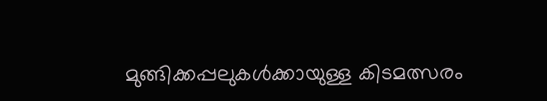മുങ്ങിക്കപ്പലുകള്‍ക്കായുള്ള കിടമത്സരം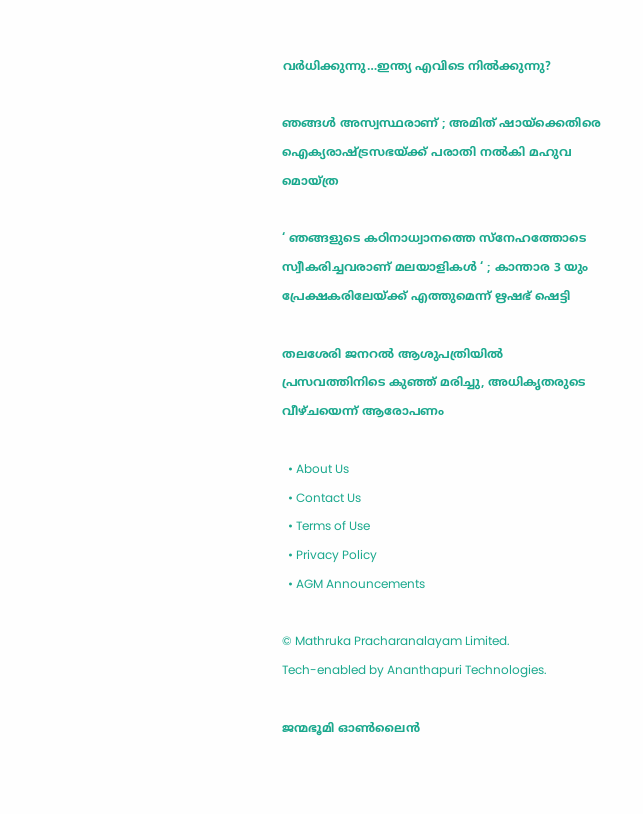വര്‍ധിക്കുന്നു…ഇന്ത്യ എവിടെ നില്‍ക്കുന്നു?

ഞങ്ങൾ അസ്വസ്ഥരാണ് ; അമിത് ഷായ്‌ക്കെതിരെ ഐക്യരാഷ്‌ട്രസഭയ്‌ക്ക് പരാതി നൽകി മഹുവ മൊയ്ത്ര

‘ ഞങ്ങളുടെ കഠിനാധ്വാനത്തെ സ്നേഹത്തോടെ സ്വീകരിച്ചവരാണ് മലയാളികൾ ‘ ; കാന്താര 3 യും പ്രേക്ഷകരിലേയ്‌ക്ക് എത്തുമെന്ന് ഋഷഭ് ഷെട്ടി

തലശേരി ജനറല്‍ ആശുപത്രിയില്‍ പ്രസവത്തിനിടെ കുഞ്ഞ് മരിച്ചു, അധികൃതരുടെ വീഴ്ചയെന്ന് ആരോപണം

  • About Us
  • Contact Us
  • Terms of Use
  • Privacy Policy
  • AGM Announcements

© Mathruka Pracharanalayam Limited.
Tech-enabled by Ananthapuri Technologies.

ജന്മഭൂമി ഓണ്‍ലൈന്‍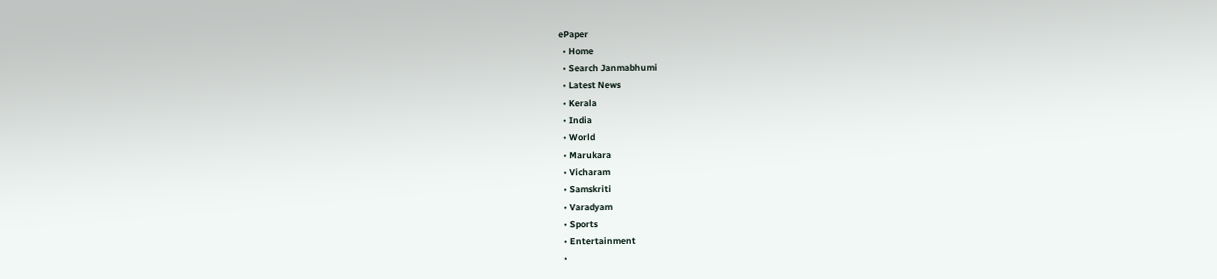ePaper
  • Home
  • Search Janmabhumi
  • Latest News
  • Kerala
  • India
  • World
  • Marukara
  • Vicharam
  • Samskriti
  • Varadyam
  • Sports
  • Entertainment
  •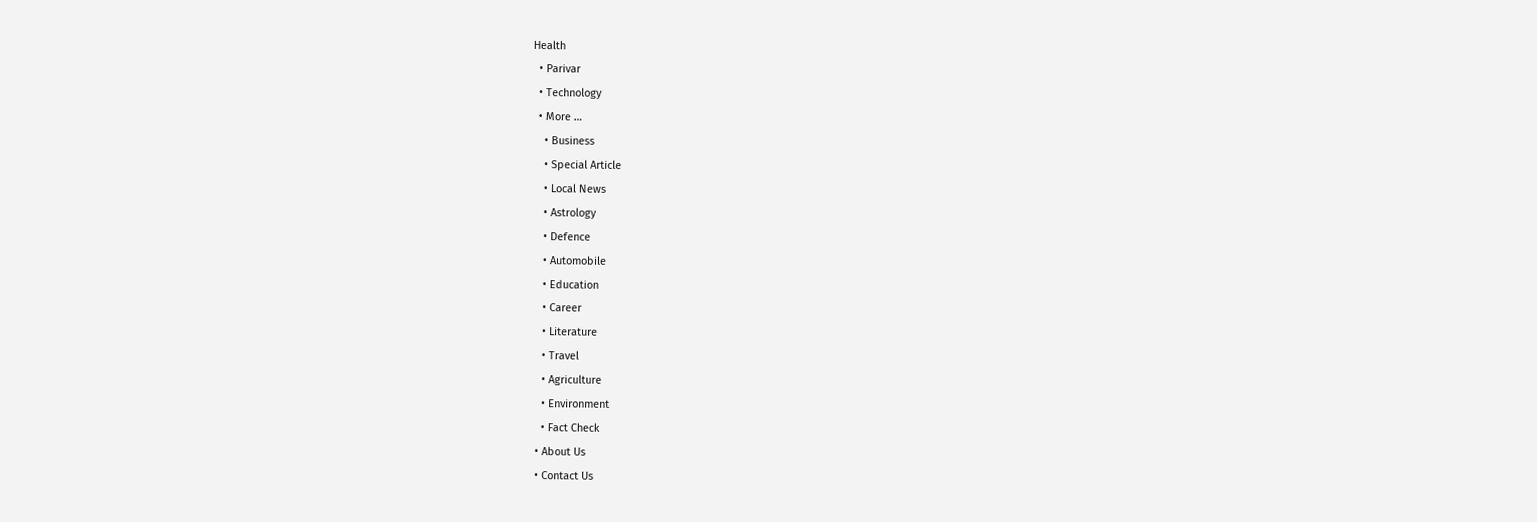Health
  • Parivar
  • Technology
  • More …
    • Business
    • Special Article
    • Local News
    • Astrology
    • Defence
    • Automobile
    • Education
    • Career
    • Literature
    • Travel
    • Agriculture
    • Environment
    • Fact Check
  • About Us
  • Contact Us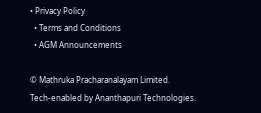• Privacy Policy
  • Terms and Conditions
  • AGM Announcements

© Mathruka Pracharanalayam Limited.
Tech-enabled by Ananthapuri Technologies.